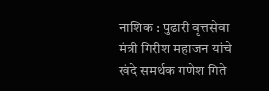नाशिक : पुढारी वृत्तसेवा
मंत्री गिरीश महाजन यांचे खंदे समर्थक गणेश गिते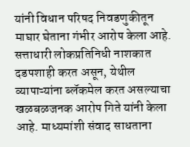यांनी विधान परिषद निवडणुकीतून माघार घेताना गंभीर आरोप केला आहे. सत्ताधारी लोकप्रतिनिधी नाशकात दडपशाही करत असून, येथील व्यापाऱ्यांना ब्लॅकमेल करत असल्याचा खळबळजनक आरोप गिते यांनी केला आहे. माध्यमांशी संवाद साधताना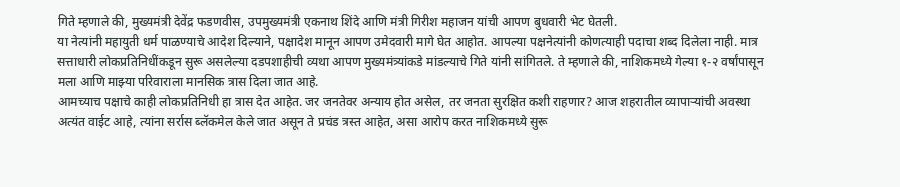गिते म्हणाले की, मुख्यमंत्री देवेंद्र फडणवीस, उपमुख्यमंत्री एकनाथ शिंदे आणि मंत्री गिरीश महाजन यांची आपण बुधवारी भेट घेतली.
या नेत्यांनी महायुती धर्म पाळण्याचे आदेश दिल्याने, पक्षादेश मानून आपण उमेदवारी मागे घेत आहोत. आपल्या पक्षनेत्यांनी कोणत्याही पदाचा शब्द दिलेला नाही. मात्र सत्ताधारी लोकप्रतिनिधींकडून सुरू असलेल्या दडपशाहीची व्यथा आपण मुख्यमंत्र्यांकडे मांडल्याचे गिते यांनी सांगितले. ते म्हणाले की, नाशिकमध्ये गेल्या १-२ वर्षांपासून मला आणि माझ्या परिवाराला मानसिक त्रास दिला जात आहे.
आमच्याच पक्षाचे काही लोकप्रतिनिधी हा त्रास देत आहेत. जर जनतेवर अन्याय होत असेल, तर जनता सुरक्षित कशी राहणार? आज शहरातील व्यापाऱ्यांची अवस्था अत्यंत वाईट आहे, त्यांना सर्रास ब्लॅकमेल केले जात असून ते प्रचंड त्रस्त आहेत, असा आरोप करत नाशिकमध्ये सुरू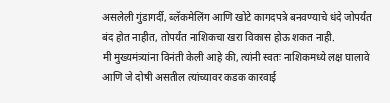असलेली गुंडागर्दी, ब्लॅकमेलिंग आणि खोटे कागदपत्रे बनवण्याचे धंदे जोपर्यंत बंद होत नाहीत, तोपर्यंत नाशिकचा खरा विकास होऊ शकत नाही.
मी मुख्यमंत्र्यांना विनंती केली आहे की, त्यांनी स्वतः नाशिकमध्ये लक्ष घालावे आणि जे दोषी असतील त्यांच्यावर कडक कारवाई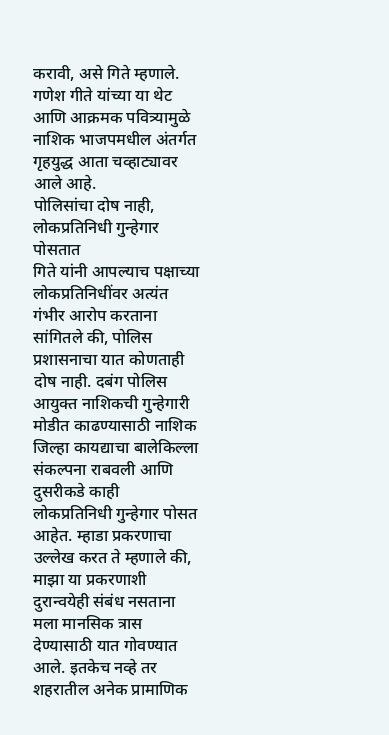करावी, असे गिते म्हणाले. गणेश गीते यांच्या या थेट आणि आक्रमक पवित्र्यामुळे नाशिक भाजपमधील अंतर्गत गृहयुद्ध आता चव्हाट्यावर आले आहे.
पोलिसांचा दोष नाही, लोकप्रतिनिधी गुन्हेगार पोसतात
गिते यांनी आपल्याच पक्षाच्या लोकप्रतिनिधींवर अत्यंत गंभीर आरोप करताना सांगितले की, पोलिस प्रशासनाचा यात कोणताही दोष नाही. दबंग पोलिस आयुक्त नाशिकची गुन्हेगारी मोडीत काढण्यासाठी नाशिक जिल्हा कायद्याचा बालेकिल्ला संकल्पना राबवली आणि दुसरीकडे काही लोकप्रतिनिधी गुन्हेगार पोसत आहेत. म्हाडा प्रकरणाचा उल्लेख करत ते म्हणाले की, माझा या प्रकरणाशी दुरान्वयेही संबंध नसताना मला मानसिक त्रास देण्यासाठी यात गोवण्यात आले. इतकेच नव्हे तर शहरातील अनेक प्रामाणिक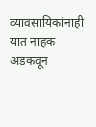व्यावसायिकांनाही यात नाहक अडकवून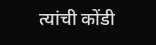त्यांची कोंडी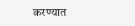करण्यात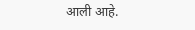आली आहे.